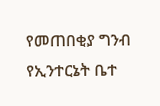የመጠበቂያ ግንብ የኢንተርኔት ቤተ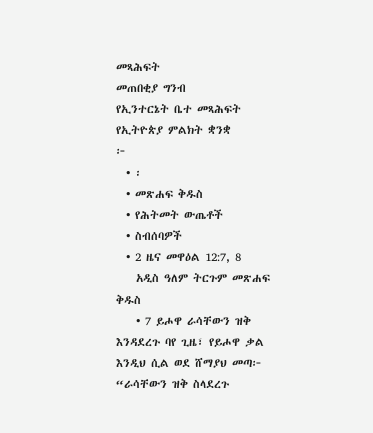መጻሕፍት
መጠበቂያ ግንብ
የኢንተርኔት ቤተ መጻሕፍት
የኢትዮጵያ ምልክት ቋንቋ
፦
  • ፡
  • መጽሐፍ ቅዱስ
  • የሕትመት ውጤቶች
  • ስብሰባዎች
  • 2 ዜና መዋዕል 12:7, 8
    አዲስ ዓለም ትርጉም መጽሐፍ ቅዱስ
    • 7 ይሖዋ ራሳቸውን ዝቅ እንዳደረጉ ባየ ጊዜ፣ የይሖዋ ቃል እንዲህ ሲል ወደ ሸማያህ መጣ፦ “ራሳቸውን ዝቅ ስላደረጉ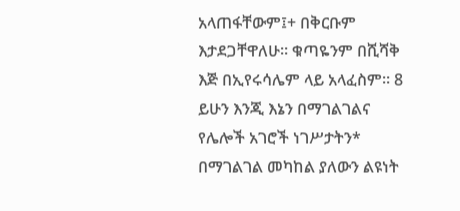አላጠፋቸውም፤+ በቅርቡም እታደጋቸዋለሁ። ቁጣዬንም በሺሻቅ እጅ በኢየሩሳሌም ላይ አላፈስም። 8 ይሁን እንጂ እኔን በማገልገልና የሌሎች አገሮች ነገሥታትን* በማገልገል መካከል ያለውን ልዩነት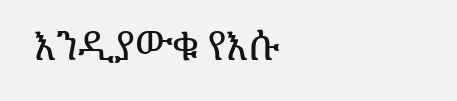እንዲያውቁ የእሱ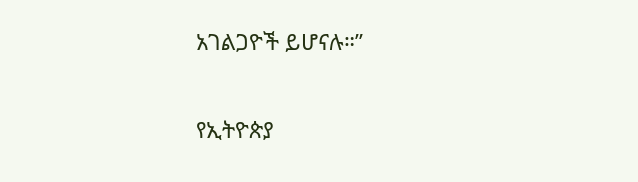አገልጋዮች ይሆናሉ።”

የኢትዮጵያ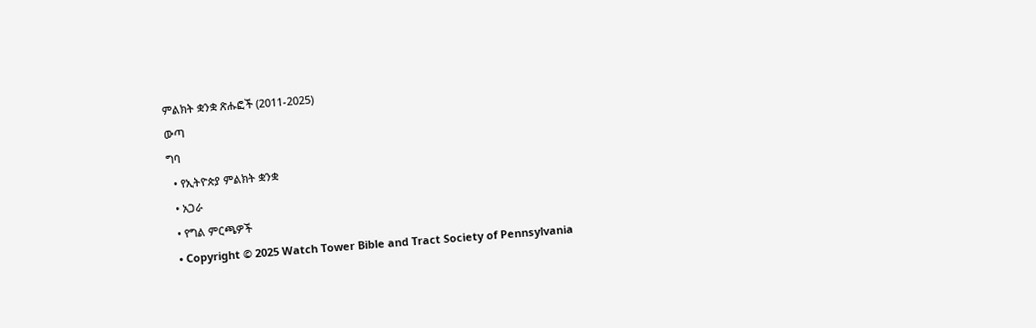ምልክት ቋንቋ ጽሑፎች (2011-2025)
ውጣ
ግባ
  • የኢትዮጵያ ምልክት ቋንቋ
  • አጋራ
  • የግል ምርጫዎች
  • Copyright © 2025 Watch Tower Bible and Tract Society of Pennsylvania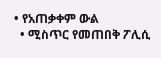• የአጠቃቀም ውል
  • ሚስጥር የመጠበቅ ፖሊሲ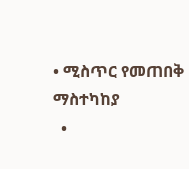• ሚስጥር የመጠበቅ ማስተካከያ
  •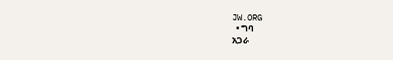JW.ORG
  • ግባ
አጋራ